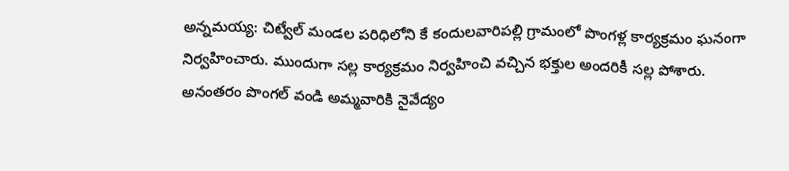అన్నమయ్య: చిట్వేల్ మండల పరిధిలోని కే కందులవారిపల్లి గ్రామంలో పొంగళ్ల కార్యక్రమం ఘనంగా నిర్వహించారు. ముందుగా సల్ల కార్యక్రమం నిర్వహించి వచ్చిన భక్తుల అందరికీ సల్ల పోశారు. అనంతరం పొంగల్ వండి అమ్మవారికి నైవేద్యం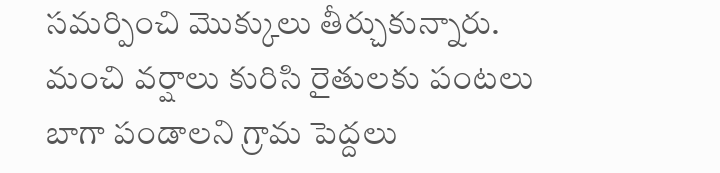సమర్పించి మొక్కులు తీర్చుకున్నారు. మంచి వర్షాలు కురిసి రైతులకు పంటలు బాగా పండాలని గ్రామ పెద్దలు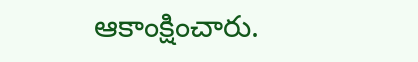ఆకాంక్షించారు.